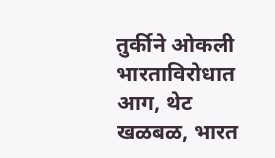तुर्कीने ओकली भारताविरोधात आग, थेट खळबळ, भारत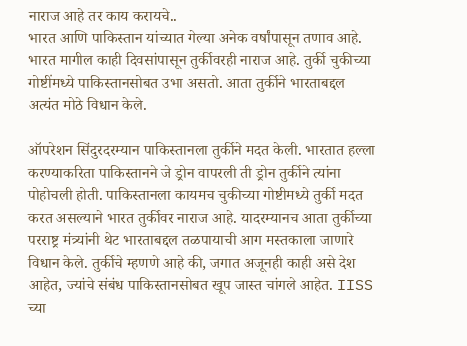नाराज आहे तर काय करायचे..
भारत आणि पाकिस्तान यांच्यात गेल्या अनेक वर्षांपासून तणाव आहे. भारत मागील काही दिवसांपासून तुर्कीवरही नाराज आहे. तुर्की चुकीच्या गोष्टींमध्ये पाकिस्तानसोबत उभा असतो. आता तुर्कीने भारताबद्दल अत्यंत मोठे विधान केले.

ऑपरेशन सिंदुरदरम्यान पाकिस्तानला तुर्कीने मदत केली. भारतात हल्ला करण्याकरिता पाकिस्तानने जे ड्रोन वापरली ती ड्रोन तुर्कीने त्यांना पोहोचली होती. पाकिस्तानला कायमच चुकीच्या गोष्टीमध्ये तुर्की मदत करत असल्याने भारत तुर्कीवर नाराज आहे. यादरम्यानच आता तुर्कीच्या परराष्ट्र मंत्र्यांनी थेट भारताबद्दल तळपायाची आग मस्तकाला जाणारे विधान केले. तुर्कीचे म्हणणे आहे की, जगात अजूनही काही असे देश आहेत, ज्यांचे संबंध पाकिस्तानसोबत खूप जास्त चांगले आहेत. IISS च्या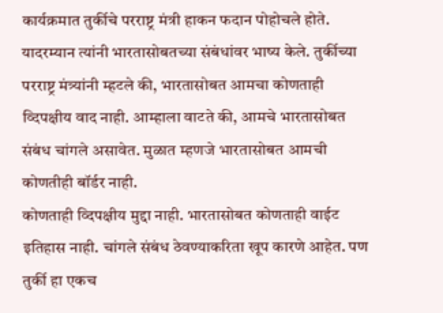कार्यक्रमात तुर्कीचे परराष्ट्र मंत्री हाकन फदान पोहोचले होते. यादरम्यान त्यांनी भारतासोबतच्या संबंधांवर भाष्य केले. तुर्कीच्या परराष्ट्र मंत्र्यांनी म्हटले की, भारतासोबत आमचा कोणताही व्दिपक्षीय वाद नाही. आम्हाला वाटते की, आमचे भारतासोबत संबंध चांगले असावेत. मुळात म्हणजे भारतासोबत आमची कोणतीही बॉर्डर नाही.
कोणताही व्दिपक्षीय मुद्दा नाही. भारतासोबत कोणताही वाईट इतिहास नाही. चांगले संबंध ठेवण्याकरिता खूप कारणे आहेत. पण तुर्की हा एकच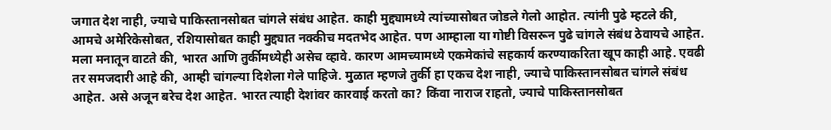जगात देश नाही, ज्याचे पाकिस्तानसोबत चांगले संबंध आहेत. काही मुद्द्यामध्ये त्यांच्यासोबत जोडले गेलो आहोत. त्यांनी पुढे म्हटले की, आमचे अमेरिकेसोबत, रशियासोबत काही मुद्द्यात नक्कीच मदतभेद आहेत. पण आम्हाला या गोष्टी विसरून पुढे चांगले संबंध ठेवायचे आहेत.
मला मनातून वाटते की, भारत आणि तुर्कीमध्येही असेच व्हावे. कारण आमच्यामध्ये एकमेकांचे सहकार्य करण्याकरिता खूप काही आहे. एवढी तर समजदारी आहे की, आम्ही चांगल्या दिशेला गेले पाहिजे. मुळात म्हणजे तुर्की हा एकच देश नाही, ज्याचे पाकिस्तानसोबत चांगले संबंध आहेत. असे अजून बरेच देश आहेत. भारत त्याही देशांवर कारवाई करतो का? किंवा नाराज राहतो, ज्याचे पाकिस्तानसोबत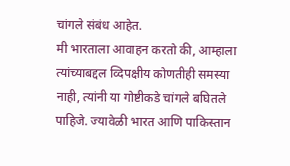चांगले संबंध आहेत.
मी भारताला आवाहन करतो की, आम्हाला त्यांच्याबद्दल व्दिपक्षीय कोणतीही समस्या नाही, त्यांनी या गोष्टीकडे चांगले बघितले पाहिजे. ज्यावेळी भारत आणि पाकिस्तान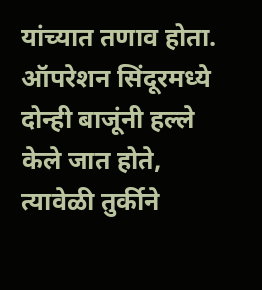यांच्यात तणाव होता. ऑपरेशन सिंदूरमध्ये दोन्ही बाजूंनी हल्ले केले जात होते, त्यावेळी तुर्कीने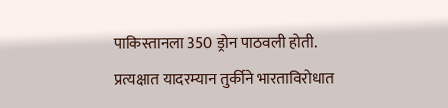पाकिस्तानला 350 ड्रोन पाठवली होती. प्रत्यक्षात यादरम्यान तुर्कीने भारताविरोधात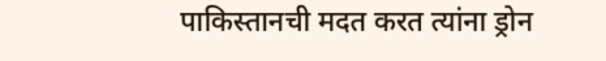पाकिस्तानची मदत करत त्यांना ड्रोन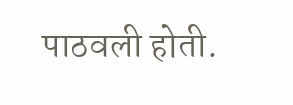पाठवली होती.